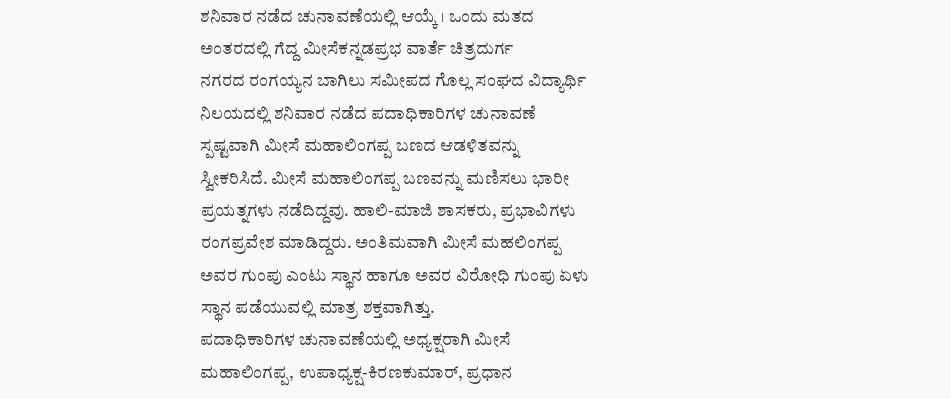ಶನಿವಾರ ನಡೆದ ಚುನಾವಣೆಯಲ್ಲಿ ಆಯ್ಕೆ । ಒಂದು ಮತದ ಅಂತರದಲ್ಲಿ ಗೆದ್ದ ಮೀಸೆಕನ್ನಡಪ್ರಭ ವಾರ್ತೆ ಚಿತ್ರದುರ್ಗ
ನಗರದ ರಂಗಯ್ಯನ ಬಾಗಿಲು ಸಮೀಪದ ಗೊಲ್ಲ ಸಂಘದ ವಿದ್ಯಾರ್ಥಿ ನಿಲಯದಲ್ಲಿ ಶನಿವಾರ ನಡೆದ ಪದಾಧಿಕಾರಿಗಳ ಚುನಾವಣೆ ಸ್ಪಷ್ಟವಾಗಿ ಮೀಸೆ ಮಹಾಲಿಂಗಪ್ಪ ಬಣದ ಆಡಳಿತವನ್ನು ಸ್ವೀಕರಿಸಿದೆ. ಮೀಸೆ ಮಹಾಲಿಂಗಪ್ಪ ಬಣವನ್ನು ಮಣಿಸಲು ಭಾರೀ ಪ್ರಯತ್ನಗಳು ನಡೆದಿದ್ದವು. ಹಾಲಿ-ಮಾಜಿ ಶಾಸಕರು, ಪ್ರಭಾವಿಗಳು ರಂಗಪ್ರವೇಶ ಮಾಡಿದ್ದರು. ಅಂತಿಮವಾಗಿ ಮೀಸೆ ಮಹಲಿಂಗಪ್ಪ ಅವರ ಗುಂಪು ಎಂಟು ಸ್ಥಾನ ಹಾಗೂ ಅವರ ವಿರೋಧಿ ಗುಂಪು ಏಳು ಸ್ಥಾನ ಪಡೆಯುವಲ್ಲಿ ಮಾತ್ರ ಶಕ್ತವಾಗಿತ್ತು.
ಪದಾಧಿಕಾರಿಗಳ ಚುನಾವಣೆಯಲ್ಲಿ ಅಧ್ಯಕ್ಷರಾಗಿ ಮೀಸೆ ಮಹಾಲಿಂಗಪ್ಪ, ಉಪಾಧ್ಯಕ್ಷ-ಕಿರಣಕುಮಾರ್, ಪ್ರಧಾನ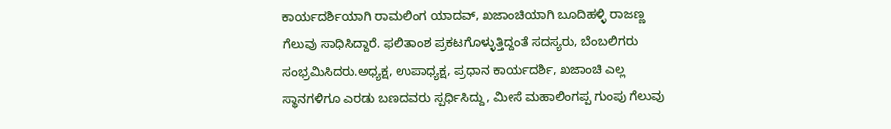ಕಾರ್ಯದರ್ಶಿಯಾಗಿ ರಾಮಲಿಂಗ ಯಾದವ್, ಖಜಾಂಚಿಯಾಗಿ ಬೂದಿಹಳ್ಳಿ ರಾಜಣ್ಣ ಗೆಲುವು ಸಾಧಿಸಿದ್ದಾರೆ. ಫಲಿತಾಂಶ ಪ್ರಕಟಗೊಳ್ಳುತ್ತಿದ್ದಂತೆ ಸದಸ್ಯರು, ಬೆಂಬಲಿಗರು ಸಂಭ್ರಮಿಸಿದರು.ಅಧ್ಯಕ್ಷ, ಉಪಾಧ್ಯಕ್ಷ, ಪ್ರಧಾನ ಕಾರ್ಯದರ್ಶಿ, ಖಜಾಂಚಿ ಎಲ್ಲ ಸ್ಥಾನಗಳಿಗೂ ಎರಡು ಬಣದವರು ಸ್ಪರ್ಧಿಸಿದ್ದು, ಮೀಸೆ ಮಹಾಲಿಂಗಪ್ಪ ಗುಂಪು ಗೆಲುವು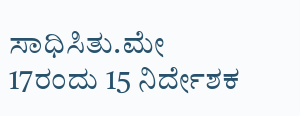ಸಾಧಿಸಿತು.ಮೇ 17ರಂದು 15 ನಿರ್ದೇಶಕ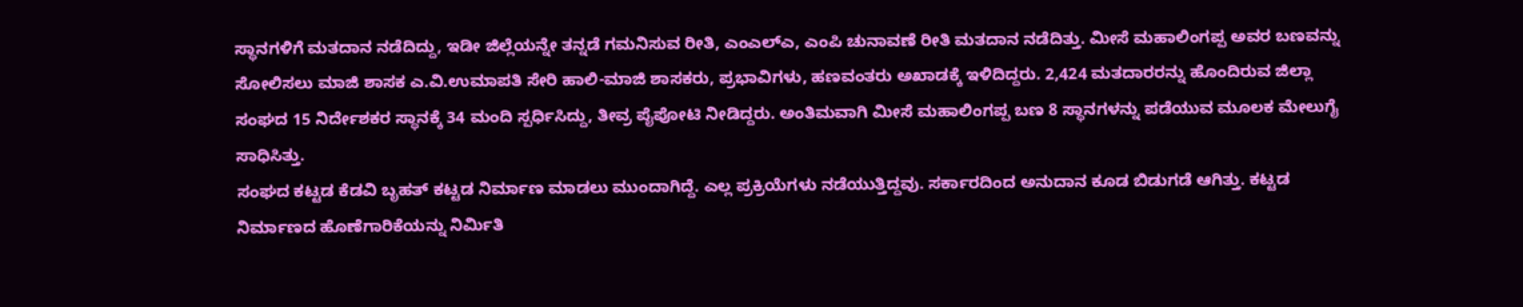ಸ್ಥಾನಗಳಿಗೆ ಮತದಾನ ನಡೆದಿದ್ದು, ಇಡೀ ಜಿಲ್ಲೆಯನ್ನೇ ತನ್ನಡೆ ಗಮನಿಸುವ ರೀತಿ, ಎಂಎಲ್ಎ, ಎಂಪಿ ಚುನಾವಣೆ ರೀತಿ ಮತದಾನ ನಡೆದಿತ್ತು. ಮೀಸೆ ಮಹಾಲಿಂಗಪ್ಪ ಅವರ ಬಣವನ್ನು ಸೋಲಿಸಲು ಮಾಜಿ ಶಾಸಕ ಎ.ವಿ.ಉಮಾಪತಿ ಸೇರಿ ಹಾಲಿ-ಮಾಜಿ ಶಾಸಕರು, ಪ್ರಭಾವಿಗಳು, ಹಣವಂತರು ಅಖಾಡಕ್ಕೆ ಇಳಿದಿದ್ದರು. 2,424 ಮತದಾರರನ್ನು ಹೊಂದಿರುವ ಜಿಲ್ಲಾ ಸಂಘದ 15 ನಿರ್ದೇಶಕರ ಸ್ಥಾನಕ್ಕೆ 34 ಮಂದಿ ಸ್ಪರ್ಧಿಸಿದ್ದು, ತೀವ್ರ ಪೈಪೋಟಿ ನೀಡಿದ್ದರು. ಅಂತಿಮವಾಗಿ ಮೀಸೆ ಮಹಾಲಿಂಗಪ್ಪ ಬಣ 8 ಸ್ಥಾನಗಳನ್ನು ಪಡೆಯುವ ಮೂಲಕ ಮೇಲುಗೈ ಸಾಧಿಸಿತ್ತು.
ಸಂಘದ ಕಟ್ಟಡ ಕೆಡವಿ ಬೃಹತ್ ಕಟ್ಟಡ ನಿರ್ಮಾಣ ಮಾಡಲು ಮುಂದಾಗಿದ್ದೆ. ಎಲ್ಲ ಪ್ರಕ್ರಿಯೆಗಳು ನಡೆಯುತ್ತಿದ್ದವು. ಸರ್ಕಾರದಿಂದ ಅನುದಾನ ಕೂಡ ಬಿಡುಗಡೆ ಆಗಿತ್ತು. ಕಟ್ಟಡ ನಿರ್ಮಾಣದ ಹೊಣೆಗಾರಿಕೆಯನ್ನು ನಿರ್ಮಿತಿ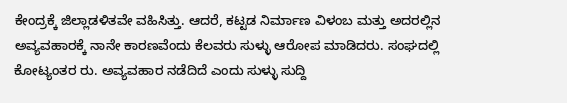ಕೇಂದ್ರಕ್ಕೆ ಜಿಲ್ಲಾಡಳಿತವೇ ವಹಿಸಿತ್ತು. ಆದರೆ, ಕಟ್ಟಡ ನಿರ್ಮಾಣ ವಿಳಂಬ ಮತ್ತು ಅದರಲ್ಲಿನ ಅವ್ಯವಹಾರಕ್ಕೆ ನಾನೇ ಕಾರಣವೆಂದು ಕೆಲವರು ಸುಳ್ಳು ಆರೋಪ ಮಾಡಿದರು. ಸಂಘದಲ್ಲಿ ಕೋಟ್ಯಂತರ ರು. ಅವ್ಯವಹಾರ ನಡೆದಿದೆ ಎಂದು ಸುಳ್ಳು ಸುದ್ದಿ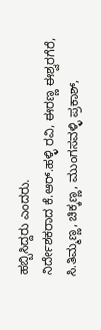ಹಬ್ಬಿಸಿದ್ದರು ಎಂದರು.
ನಿರ್ದೇಶಕರಾದ ಕೆ.ಆರ್.ಹಳ್ಳಿ ರವಿ, ಈರಣ್ಣ ಈಶ್ವರಗೆರೆ, ಸಿ.ತಿಮ್ಮಣ್ಣ, ಚಿಕ್ಕಣ್ಣ, ಮುಂಗಸವಳ್ಳಿ ಪ್ರಕಾಶ್,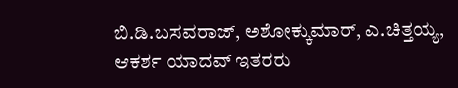ಬಿ.ಡಿ.ಬಸವರಾಜ್, ಅಶೋಕ್ಕುಮಾರ್, ಎ.ಚಿತ್ತಯ್ಯ, ಆಕರ್ಶ ಯಾದವ್ ಇತರರು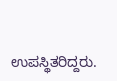ಉಪಸ್ಥಿತರಿದ್ದರು.